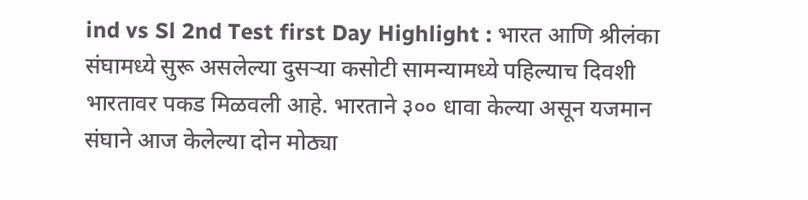ind vs Sl 2nd Test first Day Highlight : भारत आणि श्रीलंका संघामध्ये सुरू असलेल्या दुसऱ्या कसोटी सामन्यामध्ये पहिल्याच दिवशी भारतावर पकड मिळवली आहे. भारताने ३०० धावा केल्या असून यजमान संघाने आज केलेल्या दोन मोठ्या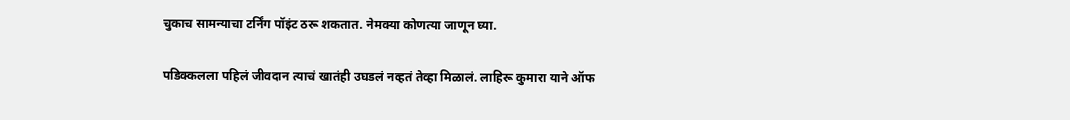चुकाच सामन्याचा टर्निंग पॉइंट ठरू शकतात. नेमक्या कोणत्या जाणून घ्या.

पडिक्कलला पहिलं जीवदान त्याचं खातंही उघडलं नव्हतं तेव्हा मिळालं. लाहिरू कुमारा याने ऑफ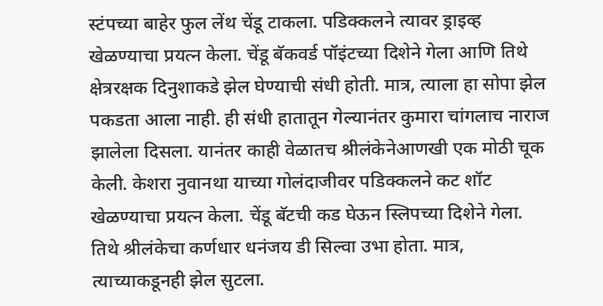स्टंपच्या बाहेर फुल लेंथ चेंडू टाकला. पडिक्कलने त्यावर ड्राइव्ह खेळण्याचा प्रयत्न केला. चेंडू बॅकवर्ड पॉइंटच्या दिशेने गेला आणि तिथे क्षेत्ररक्षक दिनुशाकडे झेल घेण्याची संधी होती. मात्र, त्याला हा सोपा झेल पकडता आला नाही. ही संधी हातातून गेल्यानंतर कुमारा चांगलाच नाराज झालेला दिसला. यानंतर काही वेळातच श्रीलंकेनेआणखी एक मोठी चूक केली. केशरा नुवानथा याच्या गोलंदाजीवर पडिक्कलने कट शॉट खेळण्याचा प्रयत्न केला. चेंडू बॅटची कड घेऊन स्लिपच्या दिशेने गेला. तिथे श्रीलंकेचा कर्णधार धनंजय डी सिल्वा उभा होता. मात्र, त्याच्याकडूनही झेल सुटला.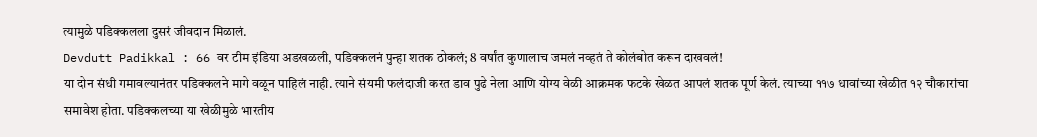त्यामुळे पडिक्कलला दुसरं जीवदान मिळालं.
Devdutt Padikkal : 66 वर टीम इंडिया अडखळली, पडिक्कलनं पुन्हा शतक ठोकलं; 8 वर्षांत कुणालाच जमलं नव्हतं ते कोलंबोत करून दाखवलं!
या दोन संधी गमावल्यानंतर पडिक्कलने मागे वळून पाहिलं नाही. त्याने संयमी फलंदाजी करत डाव पुढे नेला आणि योग्य वेळी आक्रमक फटके खेळत आपलं शतक पूर्ण केलं. त्याच्या ११७ धावांच्या खेळीत १२ चौकारांचा समावेश होता. पडिक्कलच्या या खेळीमुळे भारतीय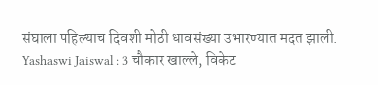संघाला पहिल्याच दिवशी मोठी धावसंख्या उभारण्यात मदत झाली.
Yashaswi Jaiswal : 3 चौकार खाल्ले, विकेट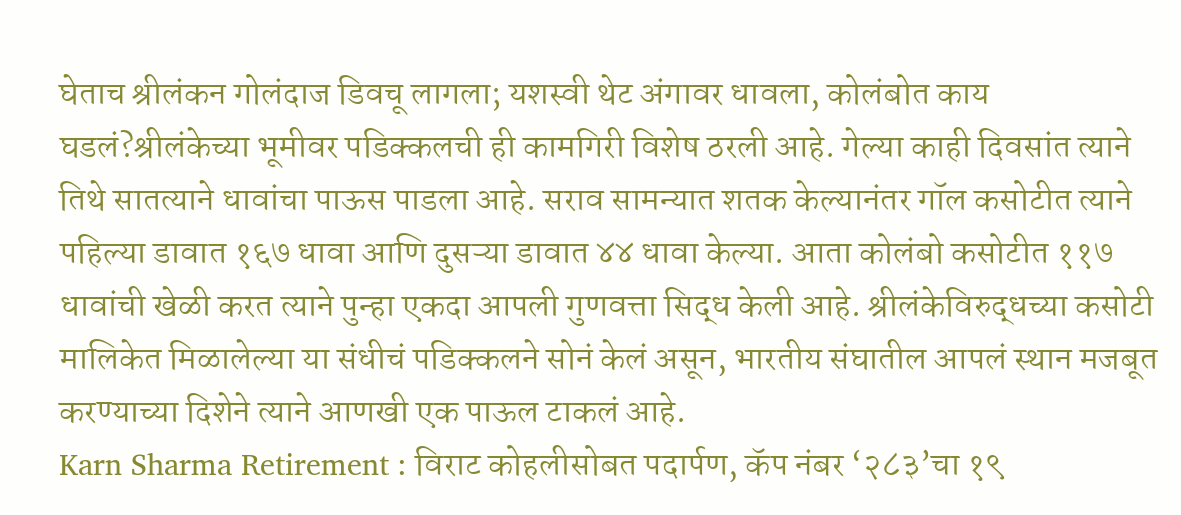घेताच श्रीलंकन गोलंदाज डिवचू लागला; यशस्वी थेट अंगावर धावला, कोलंबोत काय घडलं?श्रीलंकेच्या भूमीवर पडिक्कलची ही कामगिरी विशेष ठरली आहे. गेल्या काही दिवसांत त्याने तिथे सातत्याने धावांचा पाऊस पाडला आहे. सराव सामन्यात शतक केल्यानंतर गॉल कसोटीत त्याने पहिल्या डावात १६७ धावा आणि दुसऱ्या डावात ४४ धावा केल्या. आता कोलंबो कसोटीत ११७ धावांची खेळी करत त्याने पुन्हा एकदा आपली गुणवत्ता सिद्ध केली आहे. श्रीलंकेविरुद्धच्या कसोटी मालिकेत मिळालेल्या या संधीचं पडिक्कलने सोनं केलं असून, भारतीय संघातील आपलं स्थान मजबूत करण्याच्या दिशेने त्याने आणखी एक पाऊल टाकलं आहे.
Karn Sharma Retirement : विराट कोहलीसोबत पदार्पण, कॅप नंबर ‘२८३’चा १९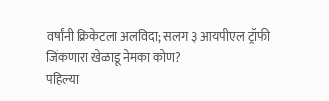वर्षांनी क्रिकेटला अलविदा; सलग ३ आयपीएल ट्रॉफी जिंकणारा खेळाडू नेमका कोण?
पहिल्या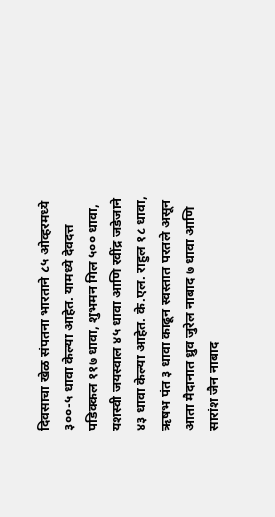दिवसाचा खेळ संपतना भारताने ८५ ओव्हरमध्ये ३००-५ धावा केल्या आहेत. यामध्ये देवदत्त पडिक्कल ११७ धावा, शुभमन गिल ५०० धावा, यशस्वी जयस्वाल ४५ धावा आणि रवींद्र जडेजाने ४३ धावा केल्या आहेत. के.एल. राहुल १८ धावा, ऋषभ पंत ३ धावा काढून स्वस्तात परतले असून आता मैदानात ध्रुव जुरेल नाबाद ७ धावा आणि सारांश जैन नाबाद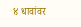४ धावांवर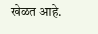खेळत आहे.